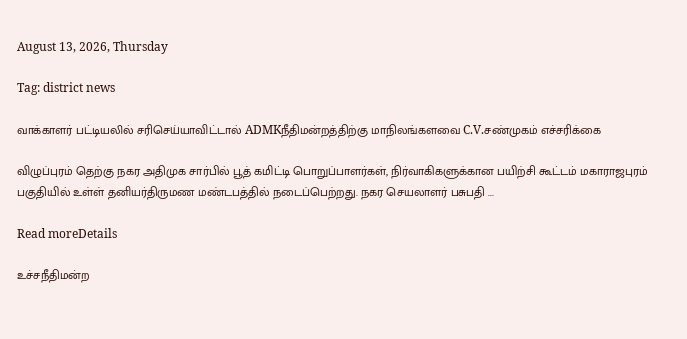August 13, 2026, Thursday

Tag: district news

வாக்காளர் பட்டியலில் சரிசெய்யாவிட்டால் ADMKநீதிமன்றத்திற்கு மாநிலங்களவை C.V.சண்முகம் எச்சரிக்கை

விழுப்புரம் தெற்கு நகர அதிமுக சார்பில் பூத் கமிட்டி பொறுப்பாளர்கள், நிர்வாகிகளுக்கான பயிற்சி கூட்டம் மகாராஜபுரம் பகுதியில் உள்ள் தனியர்திருமண மண்டபத்தில் நடைப்பெற்றது. நகர செயலாளர் பசுபதி ...

Read moreDetails

உச்சநீதிமன்ற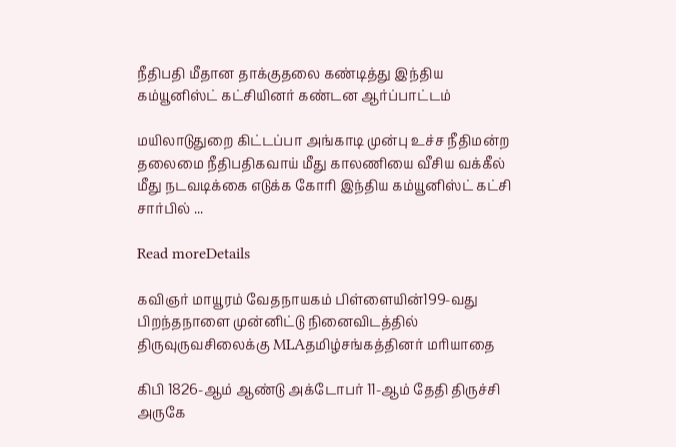நீதிபதி மீதான தாக்குதலை கண்டித்து இந்திய கம்யூனிஸ்ட் கட்சியினர் கண்டன ஆர்ப்பாட்டம்

மயிலாடுதுறை கிட்டப்பா அங்காடி முன்பு உச்ச நீதிமன்ற தலைமை நீதிபதிகவாய் மீது காலணியை வீசிய வக்கீல் மீது நடவடிக்கை எடுக்க கோரி இந்திய கம்யூனிஸ்ட் கட்சி சார்பில் ...

Read moreDetails

கவிஞர் மாயூரம் வேதநாயகம் பிள்ளையின்199-வது பிறந்தநாளை முன்னிட்டு நினைவிடத்தில் திருவுருவசிலைக்கு MLAதமிழ்சங்கத்தினர் மரியாதை

கிபி 1826-ஆம் ஆண்டு அக்டோபர் 11-ஆம் தேதி திருச்சி அருகே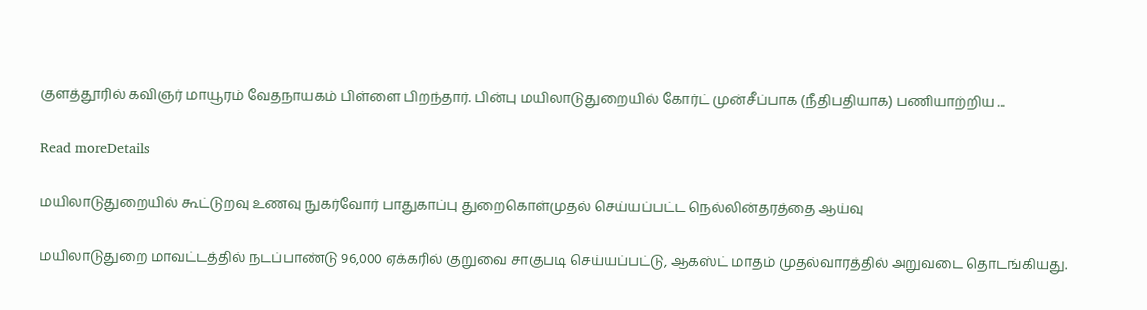குளத்தூரில் கவிஞர் மாயூரம் வேதநாயகம் பிள்ளை பிறந்தார். பின்பு மயிலாடுதுறையில் கோர்ட் முன்சீப்பாக (நீதிபதியாக) பணியாற்றிய ...

Read moreDetails

மயிலாடுதுறையில் கூட்டுறவு உணவு நுகர்வோர் பாதுகாப்பு துறைகொள்முதல் செய்யப்பட்ட நெல்லின்தரத்தை ஆய்வு

மயிலாடுதுறை மாவட்டத்தில் நடப்பாண்டு 96,000 ஏக்கரில் குறுவை சாகுபடி செய்யப்பட்டு, ஆகஸ்ட் மாதம் முதல்வாரத்தில் அறுவடை தொடங்கியது.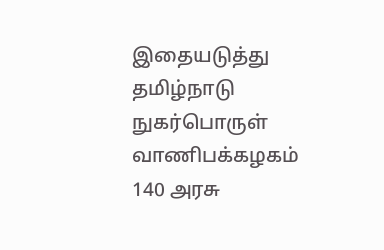இதையடுத்து தமிழ்நாடு நுகர்பொருள் வாணிபக்கழகம் 140 அரசு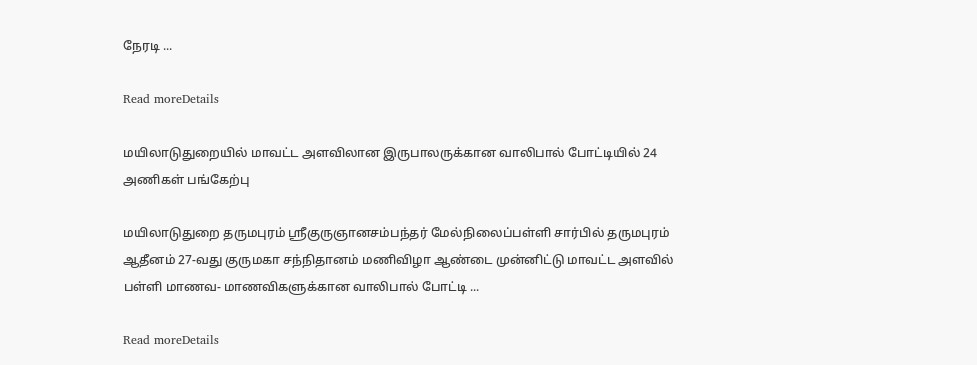நேரடி ...

Read moreDetails

மயிலாடுதுறையில் மாவட்ட அளவிலான இருபாலருக்கான வாலிபால் போட்டியில் 24 அணிகள் பங்கேற்பு

மயிலாடுதுறை தருமபுரம் ஸ்ரீகுருஞானசம்பந்தர் மேல்நிலைப்பள்ளி சார்பில் தருமபுரம் ஆதீனம் 27-வது குருமகா சந்நிதானம் மணிவிழா ஆண்டை முன்னிட்டு மாவட்ட அளவில் பள்ளி மாணவ- மாணவிகளுக்கான வாலிபால் போட்டி ...

Read moreDetails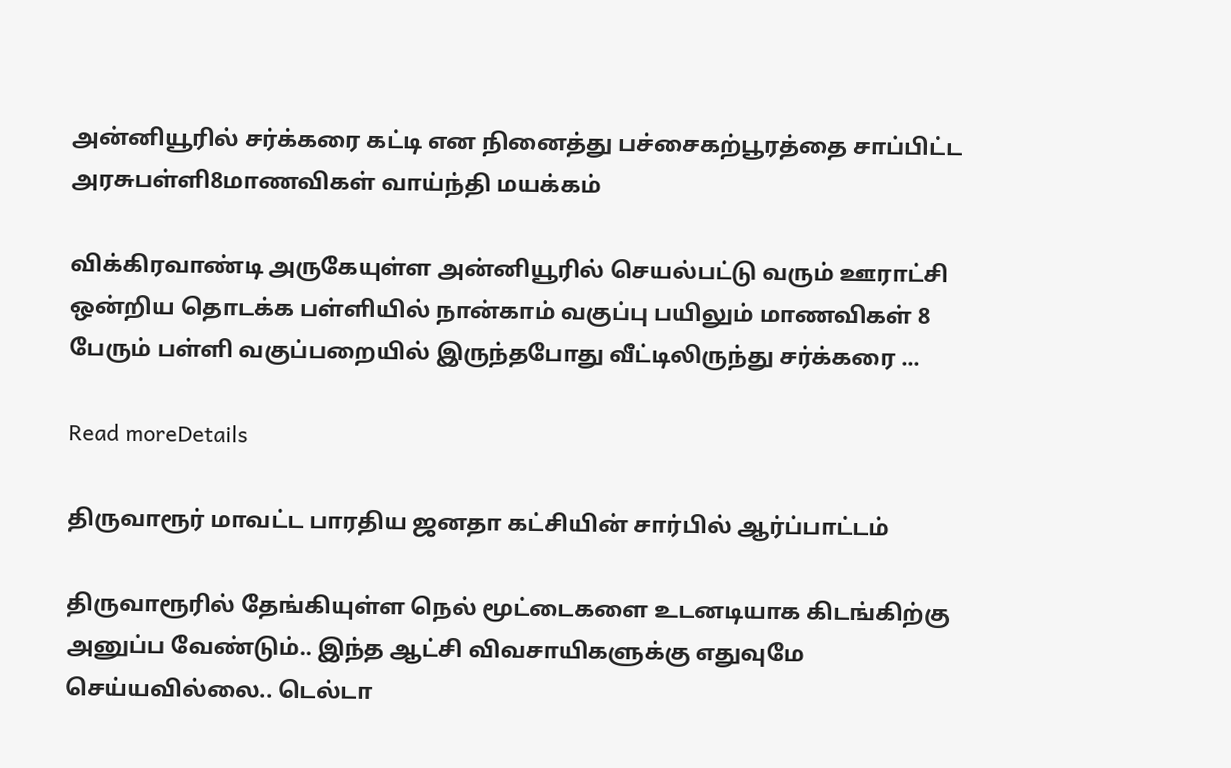அன்னியூரில் சர்க்கரை கட்டி என நினைத்து பச்சைகற்பூரத்தை சாப்பிட்ட அரசுபள்ளி8மாணவிகள் வாய்ந்தி மயக்கம்

விக்கிரவாண்டி அருகேயுள்ள அன்னியூரில் செயல்பட்டு வரும் ஊராட்சி ஒன்றிய தொடக்க பள்ளியில் நான்காம் வகுப்பு பயிலும் மாணவிகள் 8 பேரும் பள்ளி வகுப்பறையில் இருந்தபோது வீட்டிலிருந்து சர்க்கரை ...

Read moreDetails

திருவாரூர் மாவட்ட பாரதிய ஜனதா கட்சியின் சார்பில் ஆர்ப்பாட்டம்

திருவாரூரில் தேங்கியுள்ள நெல் மூட்டைகளை உடனடியாக கிடங்கிற்கு அனுப்ப வேண்டும்.. இந்த ஆட்சி விவசாயிகளுக்கு எதுவுமே செய்யவில்லை.. டெல்டா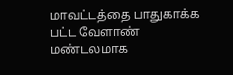மாவட்டத்தை பாதுகாக்க பட்ட வேளாண் மண்டலமாக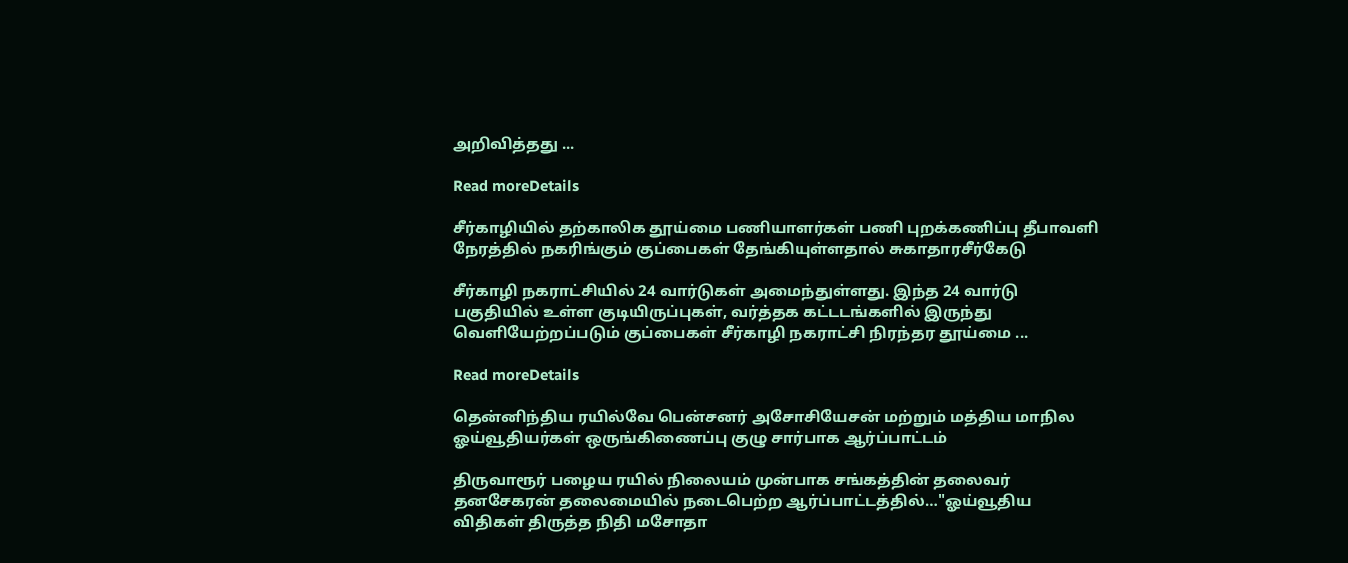அறிவித்தது ...

Read moreDetails

சீர்காழியில் தற்காலிக தூய்மை பணியாளர்கள் பணி புறக்கணிப்பு தீபாவளி நேரத்தில் நகரிங்கும் குப்பைகள் தேங்கியுள்ளதால் சுகாதாரசீர்கேடு

சீர்காழி நகராட்சியில் 24 வார்டுகள் அமைந்துள்ளது. இந்த 24 வார்டு பகுதியில் உள்ள குடியிருப்புகள், வர்த்தக கட்டடங்களில் இருந்து வெளியேற்றப்படும் குப்பைகள் சீர்காழி நகராட்சி நிரந்தர தூய்மை ...

Read moreDetails

தென்னிந்திய ரயில்வே பென்சனர் அசோசியேசன் மற்றும் மத்திய மாநில ஓய்வூதியர்கள் ஒருங்கிணைப்பு குழு சார்பாக ஆர்ப்பாட்டம்

திருவாரூர் பழைய ரயில் நிலையம் முன்பாக சங்கத்தின் தலைவர் தனசேகரன் தலைமையில் நடைபெற்ற ஆர்ப்பாட்டத்தில்…"ஓய்வூதிய விதிகள் திருத்த நிதி மசோதா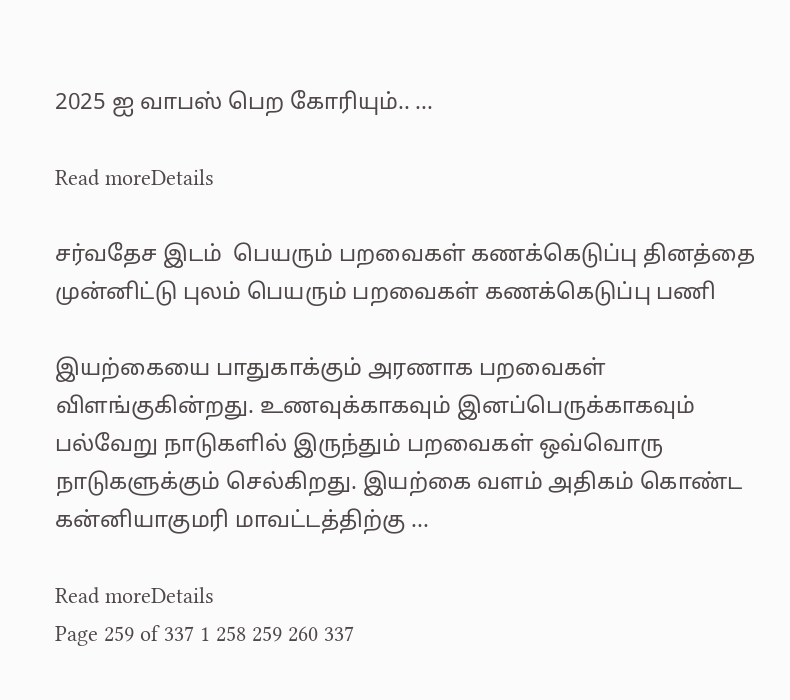2025 ஐ வாபஸ் பெற கோரியும்.. ...

Read moreDetails

சர்வதேச இடம்  பெயரும் பறவைகள் கணக்கெடுப்பு தினத்தை முன்னிட்டு புலம் பெயரும் பறவைகள் கணக்கெடுப்பு பணி

இயற்கையை பாதுகாக்கும் அரணாக பறவைகள் விளங்குகின்றது. உணவுக்காகவும் இனப்பெருக்காகவும் பல்வேறு நாடுகளில் இருந்தும் பறவைகள் ஒவ்வொரு நாடுகளுக்கும் செல்கிறது. இயற்கை வளம் அதிகம் கொண்ட கன்னியாகுமரி மாவட்டத்திற்கு ...

Read moreDetails
Page 259 of 337 1 258 259 260 337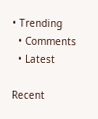• Trending
  • Comments
  • Latest

Recent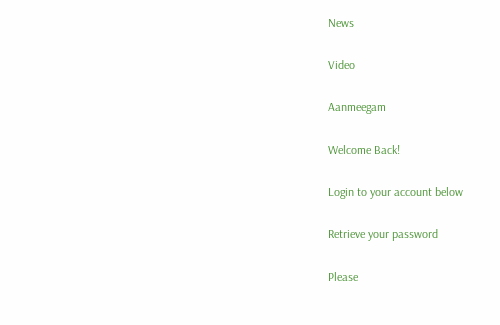News

Video

Aanmeegam

Welcome Back!

Login to your account below

Retrieve your password

Please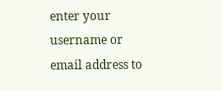enter your username or email address to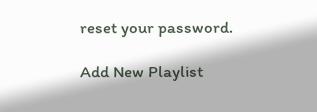reset your password.

Add New Playlist